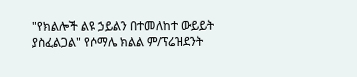"የክልሎች ልዩ ኃይልን በተመለከተ ውይይት ያስፈልጋል" የሶማሌ ክልል ም/ፕሬዝደንት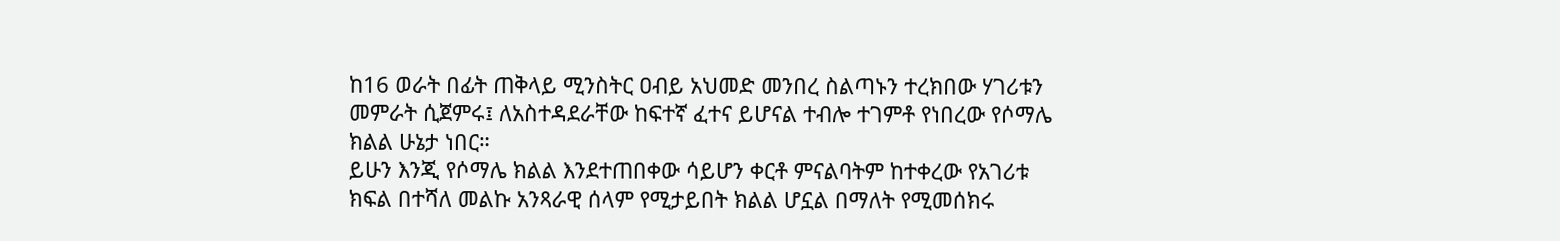ከ16 ወራት በፊት ጠቅላይ ሚንስትር ዐብይ አህመድ መንበረ ስልጣኑን ተረክበው ሃገሪቱን መምራት ሲጀምሩ፤ ለአስተዳደራቸው ከፍተኛ ፈተና ይሆናል ተብሎ ተገምቶ የነበረው የሶማሌ ክልል ሁኔታ ነበር።
ይሁን እንጂ የሶማሌ ክልል እንደተጠበቀው ሳይሆን ቀርቶ ምናልባትም ከተቀረው የአገሪቱ ክፍል በተሻለ መልኩ አንጻራዊ ሰላም የሚታይበት ክልል ሆኗል በማለት የሚመሰክሩ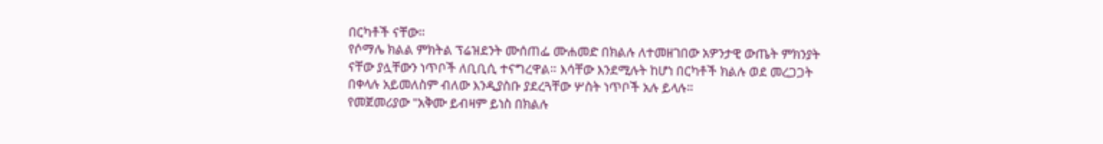በርካቶች ናቸው።
የሶማሌ ክልል ምክትል ፕሬዝደንት ሙሰጠፌ ሙሐመድ በክልሉ ለተመዘገበው አዎንታዊ ውጤት ምክንያት ናቸው ያሏቸውን ነጥቦች ለቢቢሲ ተናግረዋል። እሳቸው እንደሚሉት ከሆነ በርካቶች ክልሉ ወደ መረጋጋት በቀላሉ አይመለስም ብለው እንዲያስቡ ያደረጓቸው ሦስት ነጥቦች አሉ ይላሉ።
የመጀመሪያው "አቅሙ ይብዛም ይነስ በክልሉ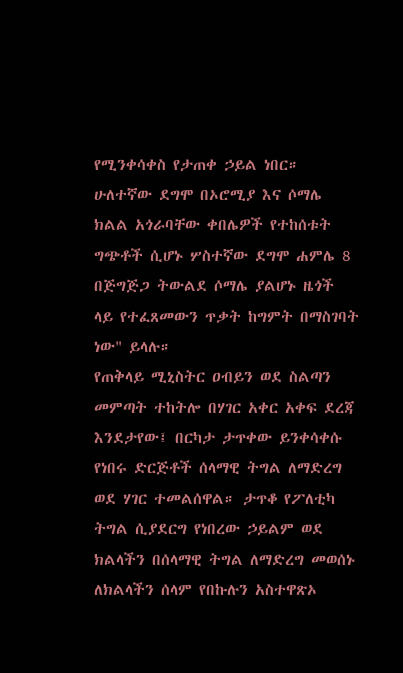የሚንቀሳቀስ የታጠቀ ኃይል ነበር። ሁለተኛው ደግሞ በኦሮሚያ እና ሶማሌ ክልል አጎራባቸው ቀበሌዎች የተከሰቱት ግጭቶች ሲሆኑ ሦስተኛው ደግሞ ሐምሌ 8 በጅግጅጋ ትውልደ ሶማሌ ያልሆኑ ዜጎች ላይ የተፈጸመውን ጥቃት ከግምት በማስገባት ነው" ይላሉ።
የጠቅላይ ሚኒስትር ዐብይን ወደ ስልጣን መምጣት ተከትሎ በሃገር አቀር አቀፍ ደረጃ እንደታየው፤ በርካታ ታጥቀው ይንቀሳቀሱ የነበሩ ድርጅቶች ሰላማዊ ትግል ለማድረግ ወደ ሃገር ተመልሰዋል። ታጥቆ የፖለቲካ ትግል ሲያደርግ የነበረው ኃይልም ወደ ክልላችን በሰላማዊ ትግል ለማድረግ መወሰኑ ለክልላችን ሰላም የበኩሉን አስተዋጽኦ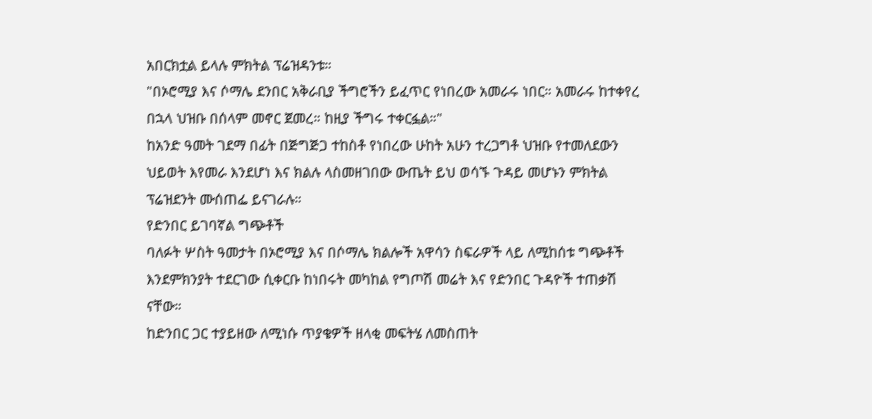አበርክቷል ይላሉ ምክትል ፕሬዝዳንቱ።
"በኦሮሚያ እና ሶማሌ ደንበር አቅራቢያ ችግሮችን ይፈጥር የነበረው አመራሩ ነበር። አመራሩ ከተቀየረ በኋላ ህዝቡ በሰላም መኖር ጀመረ። ከዚያ ችግሩ ተቀርፏል።"
ከአንድ ዓመት ገደማ በፊት በጅግጅጋ ተከስቶ የነበረው ሁከት አሁን ተረጋግቶ ህዝቡ የተመለደውን ህይወት እየመራ እንደሆነ እና ክልሉ ላስመዘገበው ውጤት ይህ ወሳኙ ጉዳይ መሆኑን ምክትል ፕሬዝደንት ሙሰጠፌ ይናገራሉ።
የድንበር ይገባኛል ግጭቶች
ባለፉት ሦስት ዓመታት በኦሮሚያ እና በሶማሌ ክልሎች አዋሳን ስፍራዎች ላይ ለሚከሰቱ ግጭቶች እንደምክንያት ተደርገው ሲቀርቡ ከነበሩት መካከል የግጦሽ መሬት እና የድንበር ጉዳዮች ተጠቃሽ ናቸው።
ከድንበር ጋር ተያይዘው ለሚነሱ ጥያቄዎች ዘላቂ መፍትሄ ለመስጠት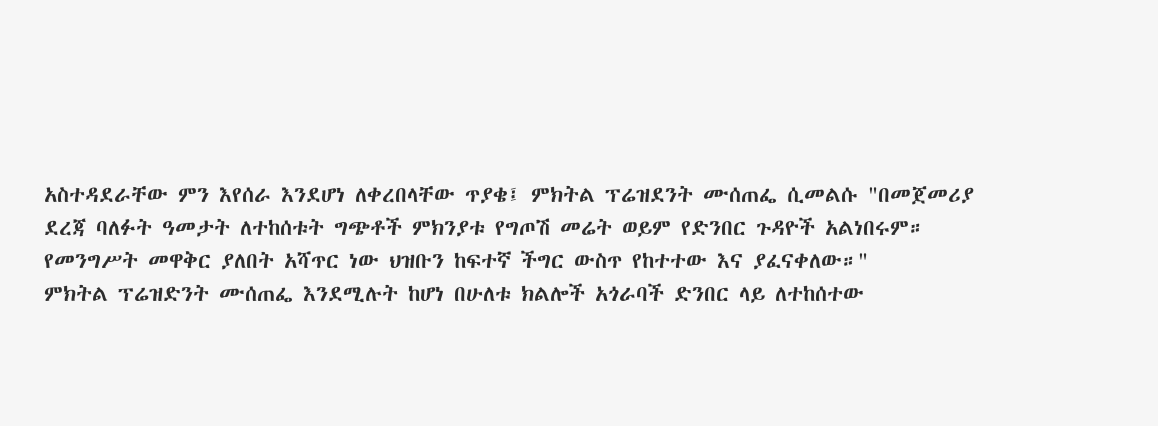አስተዳደራቸው ምን እየሰራ እንደሆነ ለቀረበላቸው ጥያቄ፤ ምክትል ፕሬዝደንት ሙሰጠፌ ሲመልሱ "በመጀመሪያ ደረጃ ባለፉት ዓመታት ለተከሰቱት ግጭቶች ምክንያቱ የግጦሽ መሬት ወይም የድንበር ጉዳዮች አልነበሩም። የመንግሥት መዋቅር ያለበት አሻጥር ነው ህዝቡን ከፍተኛ ችግር ውስጥ የከተተው እና ያፈናቀለው።"
ምክትል ፕሬዝድንት ሙሰጠፌ እንደሚሉት ከሆነ በሁለቱ ክልሎች አጎራባች ድንበር ላይ ለተከሰተው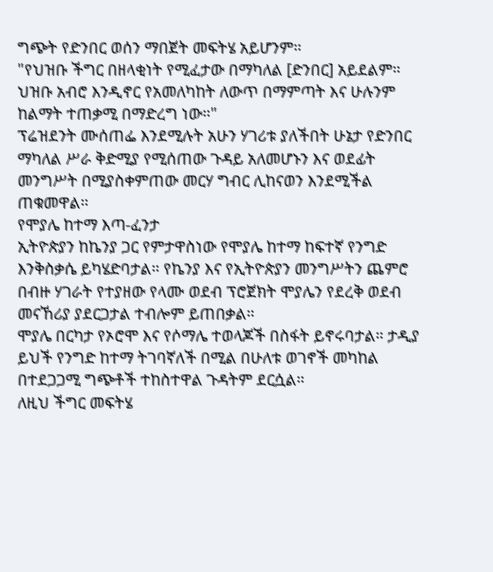ግጭት የድንበር ወሰን ማበጀት መፍትሄ አይሆንም።
"የህዝቡ ችግር በዘላቂነት የሚፈታው በማካለል [ድንበር] አይደልም። ህዝቡ አብሮ እንዲኖር የአመለካከት ለውጥ በማምጣት እና ሁሉንም ከልማት ተጠቃሚ በማድረግ ነው።"
ፕሬዝደንት ሙሰጠፌ እንደሚሉት አሁን ሃገሪቱ ያለችበት ሁኔታ የድንበር ማካለል ሥራ ቅድሚያ የሚሰጠው ጉዳይ አለመሆኑን እና ወደፊት መንግሥት በሚያስቀምጠው መርሃ ግብር ሊከናወን እንደሚችል ጠቁመዋል።
የሞያሌ ከተማ እጣ-ፈንታ
ኢትዮጵያን ከኬንያ ጋር የምታዋስነው የሞያሌ ከተማ ከፍተኛ የንግድ እንቅስቃሴ ይካሄድባታል። የኬንያ እና የኢትዮጵያን መንግሥትን ጨምሮ በብዙ ሃገራት የተያዘው የላሙ ወደብ ፕሮጀክት ሞያሌን የደረቅ ወደብ መናኸሪያ ያደርጋታል ተብሎም ይጠበቃል።
ሞያሌ በርካታ የኦሮሞ እና የሶማሌ ተወላጆች በስፋት ይኖሩባታል። ታዲያ ይህች የንግድ ከተማ ትገባኛለች በሚል በሁለቱ ወገኖች መካከል በተደጋጋሚ ግጭቶች ተከስተዋል ጉዳትም ደርሷል።
ለዚህ ችግር መፍትሄ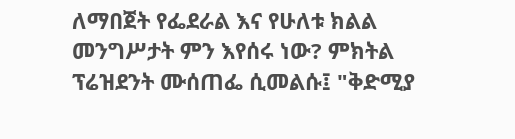ለማበጀት የፌደራል እና የሁለቱ ክልል መንግሥታት ምን እየሰሩ ነው? ምክትል ፕሬዝደንት ሙሰጠፌ ሲመልሱ፤ "ቅድሚያ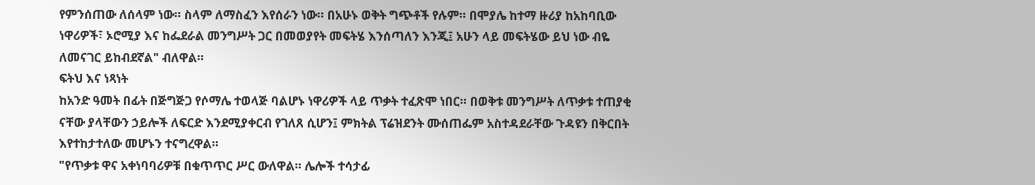የምንሰጠው ለሰላም ነው። ስላም ለማስፈን እየሰራን ነው። በአሁኑ ወቅት ግጭቶች የሉም። በሞያሌ ከተማ ዙሪያ ከአከባቢው ነዋሪዎች፣ ኦሮሚያ እና ከፌደራል መንግሥት ጋር በመወያየት መፍትሄ እንሰጣለን እንጂ፤ አሁን ላይ መፍትሄው ይህ ነው ብዬ ለመናገር ይከብደኛል" ብለዋል።
ፍትህ እና ነጻነት
ከአንድ ዓመት በፊት በጅግጅጋ የሶማሌ ተወላጅ ባልሆኑ ነዋሪዎች ላይ ጥቃት ተፈጽሞ ነበር። በወቅቱ መንግሥት ለጥቃቱ ተጠያቂ ናቸው ያላቸውን ኃይሎች ለፍርድ እንደሚያቀርብ የገለጸ ሲሆን፤ ምክትል ፕሬዝደንት ሙሰጠፌም አስተዳደራቸው ጉዳዩን በቅርበት እየተከታተለው መሆኑን ተናግረዋል።
"የጥቃቱ ዋና አቀነባባሪዎቹ በቁጥጥር ሥር ውለዋል። ሌሎች ተሳታፊ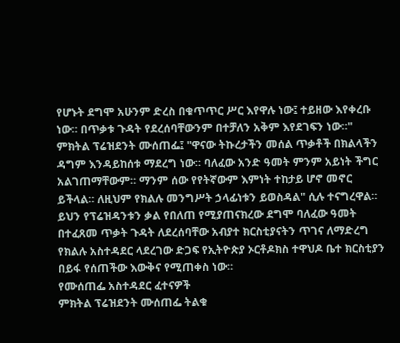የሆኑት ደግሞ አሁንም ድረስ በቁጥጥር ሥር እየዋሉ ነው፤ ተይዘው እየቀረቡ ነው። በጥቃቱ ጉዳት የደረሰባቸውንም በተቻለን አቅም እየደገፍን ነው።"
ምክትል ፕሬዝደንት ሙሰጠፌ፤ "ዋናው ትኩረታችን መሰል ጥቃቶች በክልላችን ዳግም እንዳይከሰቱ ማደረግ ነው። ባለፈው አንድ ዓመት ምንም አይነት ችግር አልገጠማቸውም። ማንም ሰው የየትኛውም እምነት ተከታይ ሆኖ መኖር ይችላል። ለዚህም የክልሉ መንግሥት ኃላፊነቱን ይወስዳል" ሲሉ ተናግረዋል።
ይህን የፕሬዝዳንቱን ቃል የበለጠ የሚያጠናክረው ደግሞ ባለፈው ዓመት በተፈጸመ ጥቃት ጉዳት ለደረሰባቸው አብያተ ክርስቲያናትን ጥገና ለማድረግ የክልሉ አስተዳደር ላደረገው ድጋፍ የኢትዮጵያ ኦርቶዶክስ ተዋህዶ ቤተ ክርስቲያን በይፋ የሰጠችው እውቅና የሚጠቀስ ነው።
የሙሰጠፌ አስተዳደር ፈተናዎች
ምክትል ፕሬዝደንት ሙሰጠፌ ትልቁ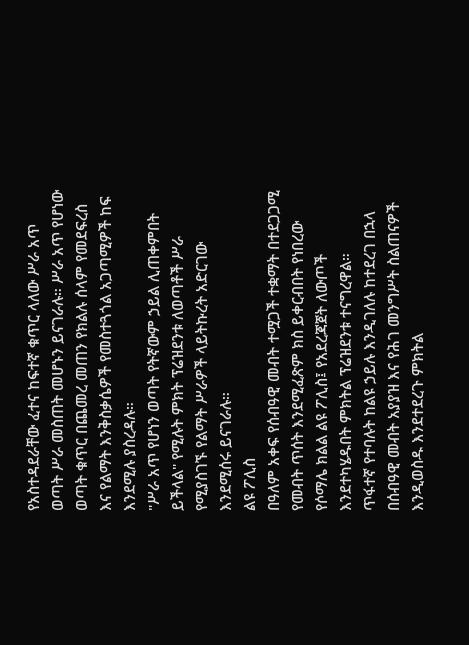የአስተዳደራቸው ፈተና ከፍተኛ ቁጥር ላለው ሥራ አጥ ወጣት ሥራ መስጠት መሆኑን ይናገራሉ። ሥራ አጥ የሆነው ወጣት ቁጥር በጨመረ መጠን የክልሉ ሰላም የመደፍረስ እና የልማት እንቅስቃሴዎች የመስተጓጎል አጋጣሚዎች ከፍ እንደሚሉ ያስረዳሉ።
"ሥራ አጥ የሆነን ወጣት የትኛውም ኃይል ሊጠቀምበት ይችላል" የሚሉት ምክት ፕሬዝደንቱ ለወጣቶች ሥራ የሚያስገኙ የልማት ሥራዎች ላይትኩረት አድርገው እንደሚሰሩ ይናገራሉ።
ልዩ ፖሊስ
በዓለም አቀፍ የሰብዓዊ መብት ተሟጋች ተቋማት በተደጋጋሚ የመብት ጥሰት እንደሚፈጽም ክስ ይቀርብበት የነበረው የሶማሌ ክልል ልዩ ፖሊስ፤ የአደረጃጀት ለውጦች እንደተካሄዱበት ምክትል ፕሬዝደንቱ ተናግረዋል።
ጥፋተኛ የተባሉት ከልዩ ኃይሉ እንዲገለሉ ከተደረገ በኋላ በሰብዓዊ መብት አያያዝ እና የሕገ መንግሥት ስልጠናዎች እንዲወስዱ እንደተደረጉ ምክትል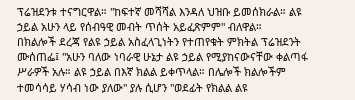ፕሬዝደንቱ ተናግርዋል። "ከፍተኛ መሻሻል እንዳለ ህዝቡ ይመሰክራል። ልዩ ኃይል አሁን ላይ የሰብዓዊ መብት ጥሰት አይፈጽምም" ብለዋል።
በክልሎች ደረጃ የልዩ ኃይል አስፈላጊነትን የተጠየቁት ምክትል ፕሬዝደንት ሙሰጠፌ፤ "አሁን ባለው ነባራዊ ሁኔታ ልዩ ኃይል የሚያከናውናቸው ቀልጣፋ ሥራዎች አሉ። ልዩ ኃይል በእኛ ክልል ይቀጥላል። በሌሎች ክልሎችም ተመሳሳይ ሃሳብ ነው ያለው" ያሉ ሲሆን "ወደፊት የክልል ልዩ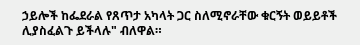ኃይሎች ከፌደራል የጸጥታ አካላት ጋር ስለሚኖራቸው ቁርኝት ወይይቶች ሊያስፈልጉ ይችላሉ" ብለዋል።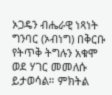ኦጋዴን ብሔራዊ ነጻነት ግንባር (ኦብነግ) በቅርቡ የትጥቅ ትግሉን አቁሞ ወደ ሃገር መመለሱ ይታወሳል። ምክትል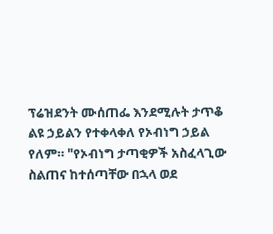ፕሬዝደንት ሙሰጠፌ እንደሚሉት ታጥቆ ልዩ ኃይልን የተቀላቀለ የኦብነግ ኃይል የለም። "የኦብነግ ታጣቂዎች አስፈላጊው ስልጠና ከተሰጣቸው በኋላ ወደ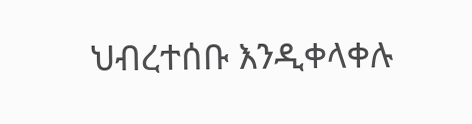ህብረተሰቡ እንዲቀላቀሉ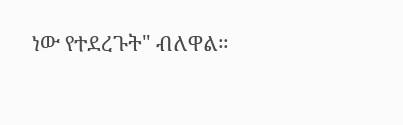ነው የተደረጉት" ብለዋል።